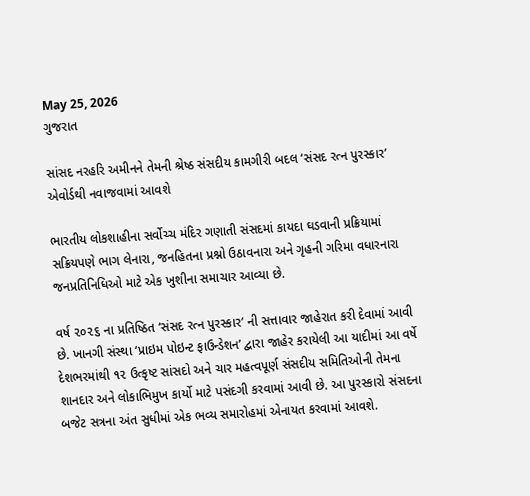May 25, 2026
ગુજરાત

સાંસદ નરહરિ અમીનને તેમની શ્રેષ્ઠ સંસદીય કામગીરી બદલ ‘સંસદ રત્ન પુરસ્કાર’ એવોર્ડથી નવાજવામાં આવશે

ભારતીય લોકશાહીના સર્વોચ્ચ મંદિર ગણાતી સંસદમાં કાયદા ઘડવાની પ્રક્રિયામાં સક્રિયપણે ભાગ લેનારા, જનહિતના પ્રશ્નો ઉઠાવનારા અને ગૃહની ગરિમા વધારનારા જનપ્રતિનિધિઓ માટે એક ખુશીના સમાચાર આવ્યા છે.

વર્ષ ૨૦૨૬ ના પ્રતિષ્ઠિત ‘સંસદ રત્ન પુરસ્કાર’ ની સત્તાવાર જાહેરાત કરી દેવામાં આવી છે. ખાનગી સંસ્થા ‘પ્રાઇમ પોઇન્ટ ફાઉન્ડેશન’ દ્વારા જાહેર કરાયેલી આ યાદીમાં આ વર્ષે દેશભરમાંથી ૧૨ ઉત્કૃષ્ટ સાંસદો અને ચાર મહત્વપૂર્ણ સંસદીય સમિતિઓની તેમના શાનદાર અને લોકાભિમુખ કાર્યો માટે પસંદગી કરવામાં આવી છે. આ પુરસ્કારો સંસદના બજેટ સત્રના અંત સુધીમાં એક ભવ્ય સમારોહમાં એનાયત કરવામાં આવશે.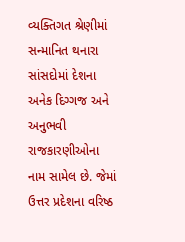વ્યક્તિગત શ્રેણીમાં સન્માનિત થનારા સાંસદોમાં દેશના અનેક દિગ્ગજ અને અનુભવી રાજકારણીઓના નામ સામેલ છે. જેમાં ઉત્તર પ્રદેશના વરિષ્ઠ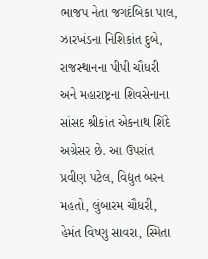ભાજપ નેતા જગદંબિકા પાલ, ઝારખંડના નિશિકાંત દુબે, રાજસ્થાનના પીપી ચૌધરી અને મહારાષ્ટ્રના શિવસેનાના સાંસદ શ્રીકાંત એકનાથ શિંદે અગ્રેસર છે. આ ઉપરાંત પ્રવીણ પટેલ, વિદ્યુત બરન મહતો, લુંબારમ ચૌધરી, હેમંત વિષ્ણુ સાવરા, સ્મિતા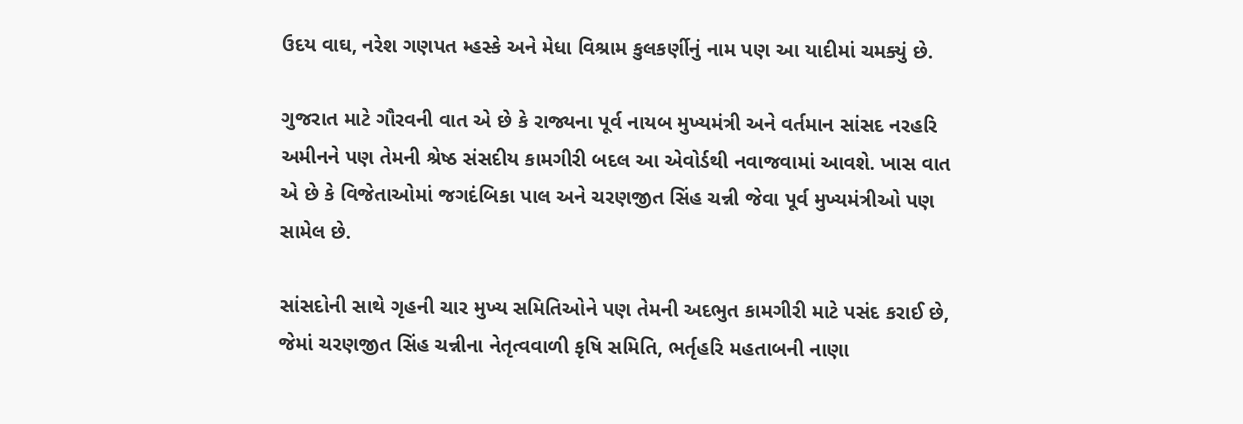ઉદય વાઘ, નરેશ ગણપત મ્હસ્કે અને મેધા વિશ્રામ કુલકર્ણીનું નામ પણ આ યાદીમાં ચમક્યું છે.

ગુજરાત માટે ગૌરવની વાત એ છે કે રાજ્યના પૂર્વ નાયબ મુખ્યમંત્રી અને વર્તમાન સાંસદ નરહરિ અમીનને પણ તેમની શ્રેષ્ઠ સંસદીય કામગીરી બદલ આ એવોર્ડથી નવાજવામાં આવશે. ખાસ વાત એ છે કે વિજેતાઓમાં જગદંબિકા પાલ અને ચરણજીત સિંહ ચન્ની જેવા પૂર્વ મુખ્યમંત્રીઓ પણ સામેલ છે.

સાંસદોની સાથે ગૃહની ચાર મુખ્ય સમિતિઓને પણ તેમની અદભુત કામગીરી માટે પસંદ કરાઈ છે, જેમાં ચરણજીત સિંહ ચન્નીના નેતૃત્વવાળી કૃષિ સમિતિ, ભર્તૃહરિ મહતાબની નાણા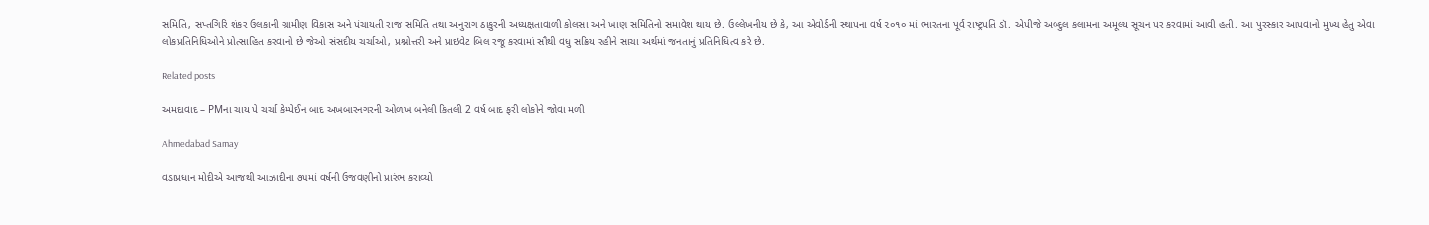સમિતિ, સપ્તગિરિ શંકર ઉલકાની ગ્રામીણ વિકાસ અને પંચાયતી રાજ સમિતિ તથા અનુરાગ ઠાકુરની અધ્યક્ષતાવાળી કોલસા અને ખાણ સમિતિનો સમાવેશ થાય છે. ઉલ્લેખનીય છે કે, આ એવોર્ડની સ્થાપના વર્ષ ૨૦૧૦ માં ભારતના પૂર્વ રાષ્ટ્રપતિ ડૉ. એપીજે અબ્દુલ કલામના અમૂલ્ય સૂચન પર કરવામાં આવી હતી. આ પુરસ્કાર આપવાનો મુખ્ય હેતુ એવા લોકપ્રતિનિધિઓને પ્રોત્સાહિત કરવાનો છે જેઓ સંસદીય ચર્ચાઓ, પ્રશ્નોત્તરી અને પ્રાઇવેટ બિલ રજૂ કરવામાં સૌથી વધુ સક્રિય રહીને સાચા અર્થમાં જનતાનું પ્રતિનિધિત્વ કરે છે.

Related posts

અમદાવાદ – PMના ચાય પે ચર્ચા કેમ્પેઈન બાદ અખબારનગરની ઓળખ બનેલી કિતલી 2 વર્ષ બાદ ફરી લોકોને જોવા મળી

Ahmedabad Samay

વડાપ્રધાન મોદીએ આજથી આઝાદીના ૭૫માં વર્ષની ઉજવણીનો પ્રારંભ કરાવ્યો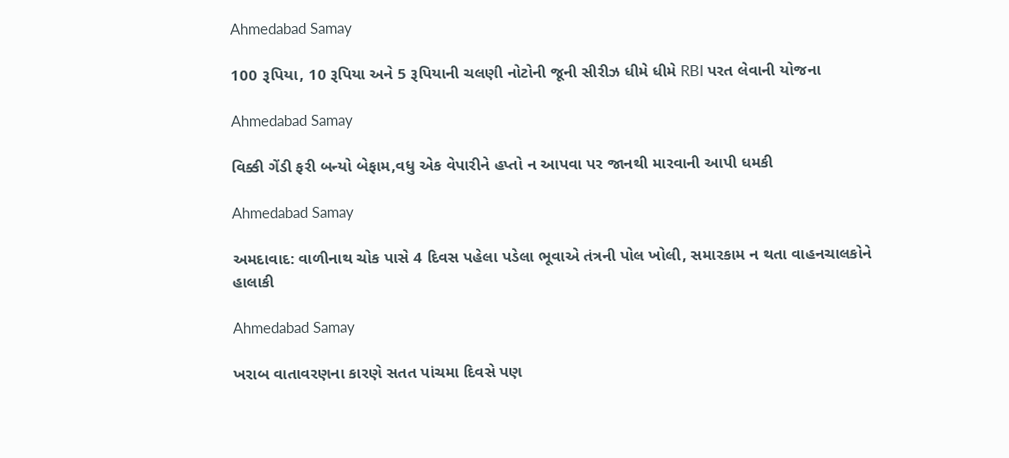Ahmedabad Samay

100 રૂપિયા, 10 રૂપિયા અને 5 રૂપિયાની ચલણી નોટોની જૂની સીરીઝ ધીમે ધીમે RBI પરત લેવાની યોજના

Ahmedabad Samay

વિક્કી ગેંડી ફરી બન્યો બેફામ,વધુ એક વેપારીને હપ્તો ન આપવા પર જાનથી મારવાની આપી ધમકી

Ahmedabad Samay

અમદાવાદ: વાળીનાથ ચોક પાસે 4 દિવસ પહેલા પડેલા ભૂવાએ તંત્રની પોલ ખોલી, સમારકામ ન થતા વાહનચાલકોને હાલાકી

Ahmedabad Samay

ખરાબ વાતાવરણના કારણે સતત પાંચમા દિવસે પણ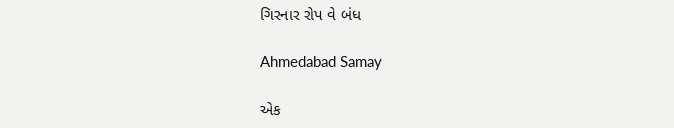ગિરનાર રોપ વે બંધ

Ahmedabad Samay

એક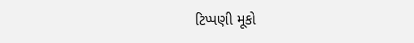ટિપ્પણી મૂકો